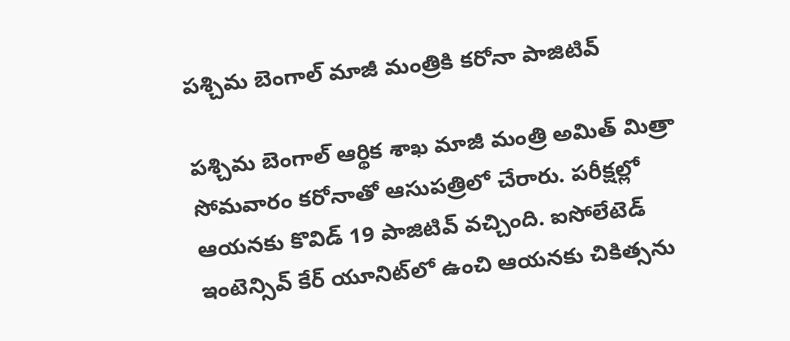పశ్చిమ బెంగాల్ మాజీ మంత్రికి కరోనా పాజిటివ్

పశ్చిమ బెంగాల్ ఆర్థిక శాఖ మాజీ మంత్రి అమిత్ మిత్రా సోమవారం కరోనాతో ఆసుపత్రిలో చేరారు. పరీక్షల్లో ఆయనకు కొవిడ్ 19 పాజిటివ్ వచ్చింది. ఐసోలేటెడ్ ఇంటెన్సివ్ కేర్ యూనిట్‌లో ఉంచి ఆయనకు చికిత్సను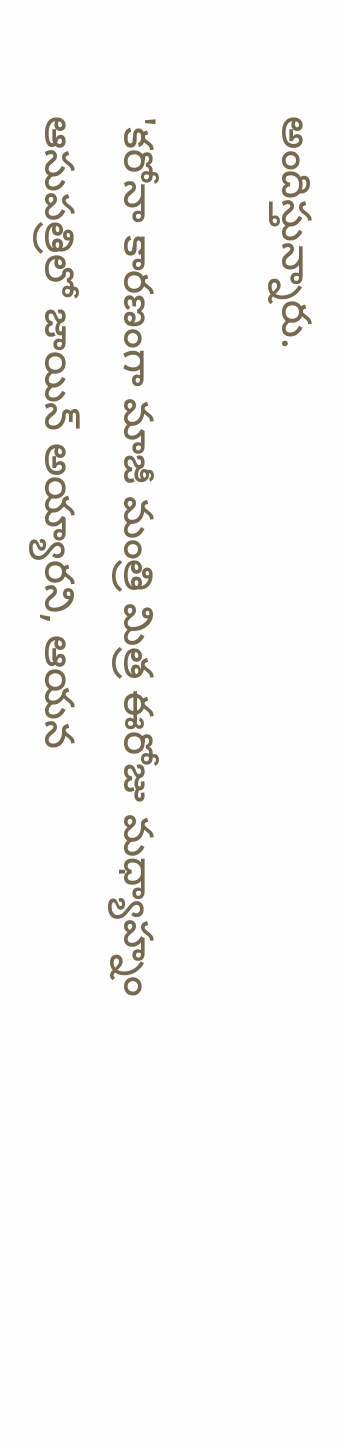అందిస్తున్నారు.

'కరోనా కారణంగా మాజీ మంత్రి మిత్ర ఈరోజు మధ్యాహ్నం ఆసుపత్రిలో జాయిన్ అయ్యారని, ఆయన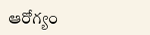ఆరోగ్యం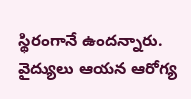స్థిరంగానే ఉందన్నారు. వైద్యులు ఆయన ఆరోగ్య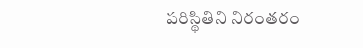పరిస్థితిని నిరంతరం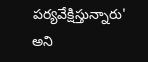పర్యవేక్షిస్తున్నారు' అని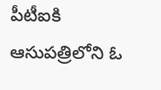పీటీఐకి ఆసుపత్రిలోని ఓ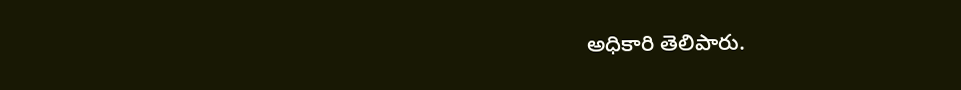అధికారి తెలిపారు.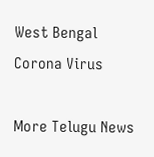West Bengal
Corona Virus

More Telugu News